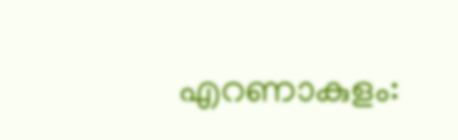എറണാകുളം: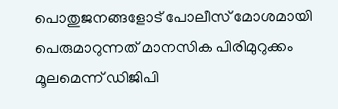പൊതുജനങ്ങളോട് പോലീസ് മോശമായി പെരുമാറുന്നത് മാനസിക പിരിമുറുക്കം മൂലമെന്ന് ഡിജിപി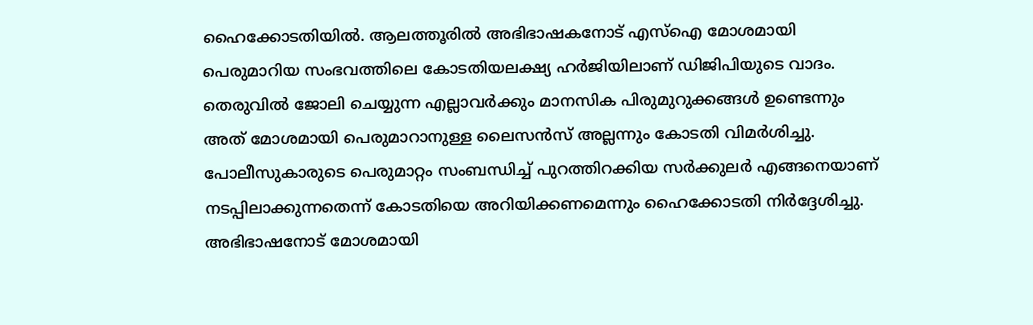ഹൈക്കോടതിയിൽ. ആലത്തൂരിൽ അഭിഭാഷകനോട് എസ്ഐ മോശമായി പെരുമാറിയ സംഭവത്തിലെ കോടതിയലക്ഷ്യ ഹർജിയിലാണ് ഡിജിപിയുടെ വാദം.
തെരുവിൽ ജോലി ചെയ്യുന്ന എല്ലാവർക്കും മാനസിക പിരുമുറുക്കങ്ങൾ ഉണ്ടെന്നും അത് മോശമായി പെരുമാറാനുള്ള ലൈസൻസ് അല്ലന്നും കോടതി വിമർശിച്ചു. പോലീസുകാരുടെ പെരുമാറ്റം സംബന്ധിച്ച് പുറത്തിറക്കിയ സർക്കുലർ എങ്ങനെയാണ് നടപ്പിലാക്കുന്നതെന്ന് കോടതിയെ അറിയിക്കണമെന്നും ഹൈക്കോടതി നിർദ്ദേശിച്ചു. അഭിഭാഷനോട് മോശമായി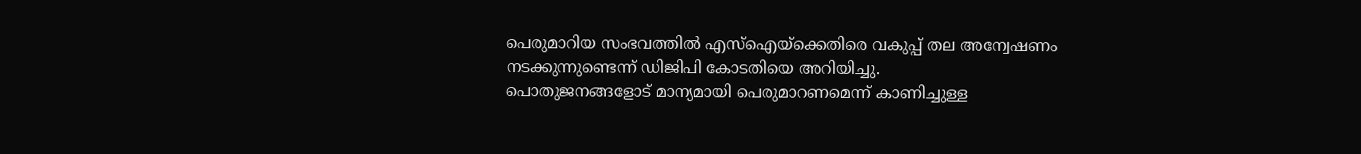പെരുമാറിയ സംഭവത്തിൽ എസ്ഐയ്ക്കെതിരെ വകുപ്പ് തല അന്വേഷണം നടക്കുന്നുണ്ടെന്ന് ഡിജിപി കോടതിയെ അറിയിച്ചു.
പൊതുജനങ്ങളോട് മാന്യമായി പെരുമാറണമെന്ന് കാണിച്ചുള്ള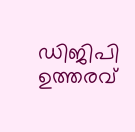ഡിജിപി ഉത്തരവ്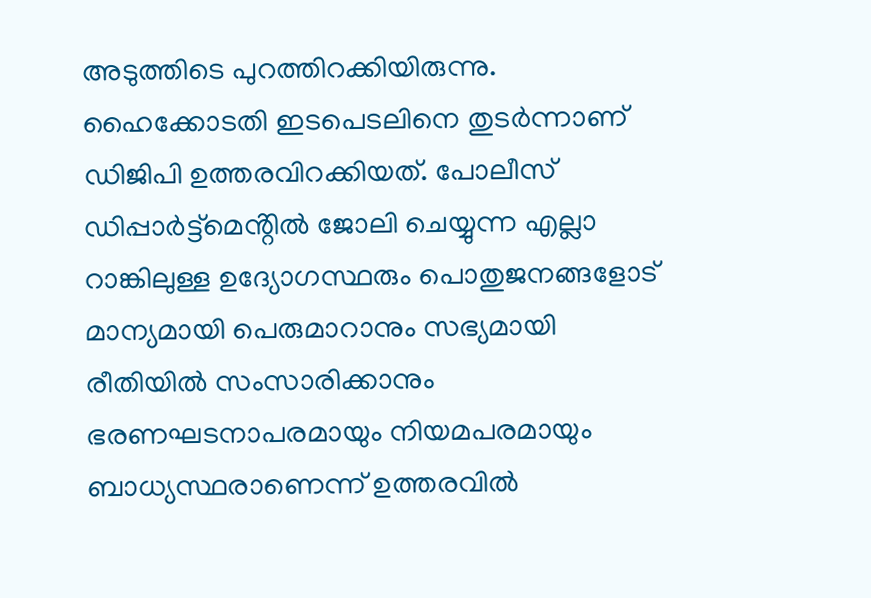അടുത്തിടെ പുറത്തിറക്കിയിരുന്നു. ഹൈക്കോടതി ഇടപെടലിനെ തുടർന്നാണ് ഡിജിപി ഉത്തരവിറക്കിയത്. പോലീസ് ഡിപ്പാർട്ട്മെൻ്റിൽ ജോലി ചെയ്യുന്ന എല്ലാ റാങ്കിലുള്ള ഉദ്യോഗസ്ഥരും പൊതുജനങ്ങളോട് മാന്യമായി പെരുമാറാനും സഭ്യമായി രീതിയിൽ സംസാരിക്കാനും ഭരണഘടനാപരമായും നിയമപരമായും ബാധ്യസ്ഥരാണെന്ന് ഉത്തരവിൽ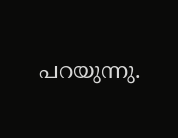പറയുന്നു.